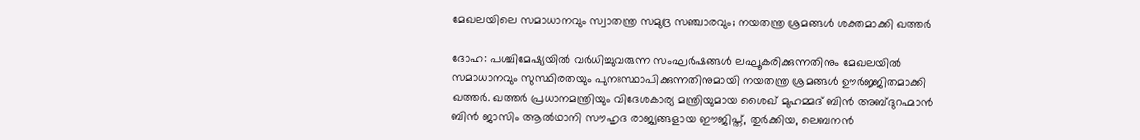മേഖലയിലെ സമാധാനവും സ്വാതന്ത്ര സമുദ്ര സഞ്ചാരവും; നയതന്ത്ര ശ്രമങ്ങൾ ശക്തമാക്കി ഖത്തർ

ദോഹ: പശ്ചിമേഷ്യയിൽ വർധിച്ചുവരുന്ന സംഘർഷങ്ങൾ ലഘൂകരിക്കുന്നതിനും മേഖലയിൽ സമാധാനവും സുസ്ഥിരതയും പുനഃസ്ഥാപിക്കുന്നതിനുമായി നയതന്ത്ര ശ്രമങ്ങൾ ഊർജ്ജിതമാക്കി ഖത്തർ. ഖത്തർ പ്രധാനമന്ത്രിയും വിദേശകാര്യ മന്ത്രിയുമായ ശൈഖ് മുഹമ്മദ് ബിൻ അബ്ദുറഹ്മാൻ ബിൻ ജാസിം ആൽഥാനി സൗഹൃദ രാജ്യങ്ങളായ ഈജിപ്ത്, തുർക്കിയ, ലെബനൻ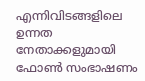എന്നിവിടങ്ങളിലെ ഉന്നത നേതാക്കളുമായി ഫോൺ സംഭാഷണം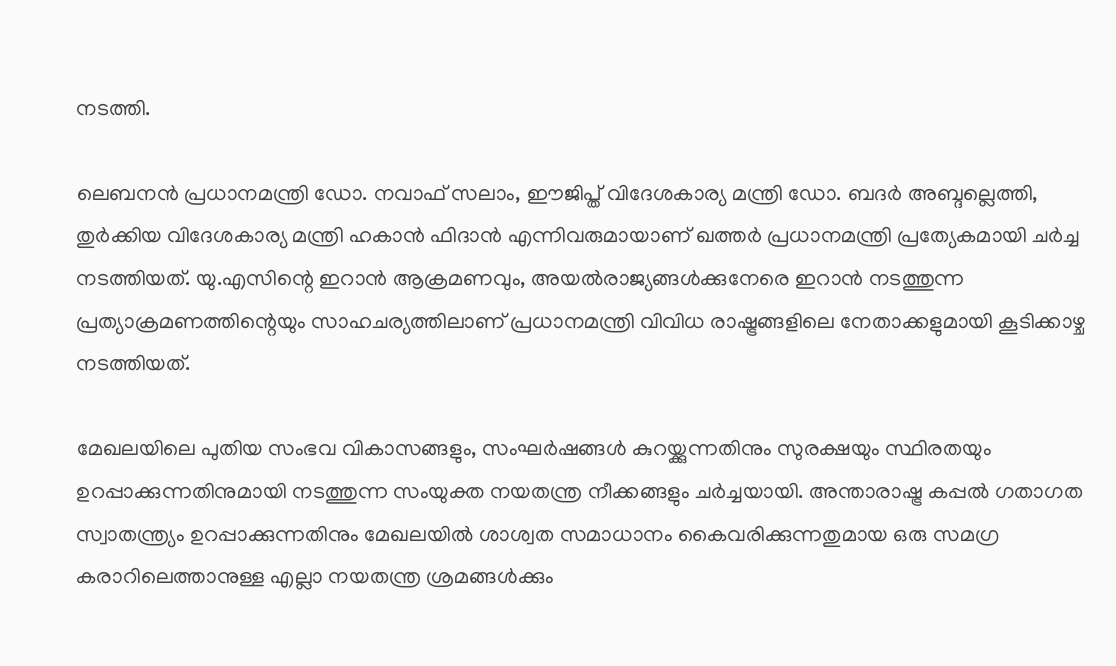നടത്തി.

ലെബനൻ പ്രധാനമന്ത്രി ഡോ. നവാഫ് സലാം, ഈജിപ്ത് വിദേശകാര്യ മന്ത്രി ഡോ. ബദർ അബ്ദല്ലെത്തി, തുർക്കിയ വിദേശകാര്യ മന്ത്രി ഹകാൻ ഫിദാൻ എന്നിവരുമായാണ് ഖത്തർ പ്രധാനമന്ത്രി പ്രത്യേകമായി ചർച്ച നടത്തിയത്. യു.എസിന്റെ ഇറാൻ ആക്രമണവും, അയൽരാജ്യങ്ങൾക്കുനേരെ ഇറാൻ നടത്തുന്ന പ്രത്യാക്രമണത്തിന്റെയും സാഹചര്യത്തിലാണ് പ്രധാനമന്ത്രി വിവിധ രാഷ്ട്രങ്ങളിലെ നേതാക്കളുമായി കൂടിക്കാഴ്ച നടത്തിയത്.

മേഖലയിലെ പുതിയ സംഭവ വികാസങ്ങളും, സംഘർഷങ്ങൾ കുറയ്ക്കുന്നതിനും സുരക്ഷയും സ്ഥിരതയും ഉറപ്പാക്കുന്നതിനുമായി നടത്തുന്ന സംയുക്ത നയതന്ത്ര നീക്കങ്ങളും ചർച്ചയായി. അന്താരാഷ്ട്ര കപ്പൽ ഗതാഗത സ്വാതന്ത്ര്യം ഉറപ്പാക്കുന്നതിനും മേഖലയിൽ ശാശ്വത സമാധാനം കൈവരിക്കുന്നതുമായ ഒരു സമഗ്ര കരാറിലെത്താനുള്ള എല്ലാ നയതന്ത്ര ശ്രമങ്ങൾക്കും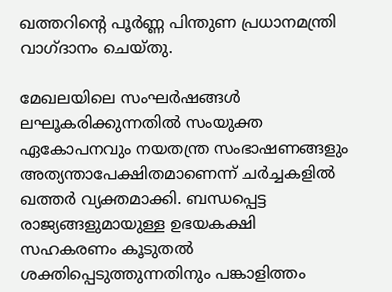ഖത്തറിന്റെ പൂർണ്ണ പിന്തുണ പ്രധാനമന്ത്രി വാഗ്ദാനം ചെയ്തു.

മേഖലയിലെ സംഘർഷങ്ങൾ ലഘൂകരിക്കുന്നതിൽ സംയുക്ത ഏകോപനവും നയതന്ത്ര സംഭാഷണങ്ങളും അത്യന്താപേക്ഷിതമാണെന്ന് ചർച്ചകളിൽ ഖത്തർ വ്യക്തമാക്കി. ബന്ധപ്പെട്ട രാജ്യങ്ങളുമായുള്ള ഉഭയകക്ഷി സഹകരണം കൂടുതൽ ശക്തിപ്പെടുത്തുന്നതിനും പങ്കാളിത്തം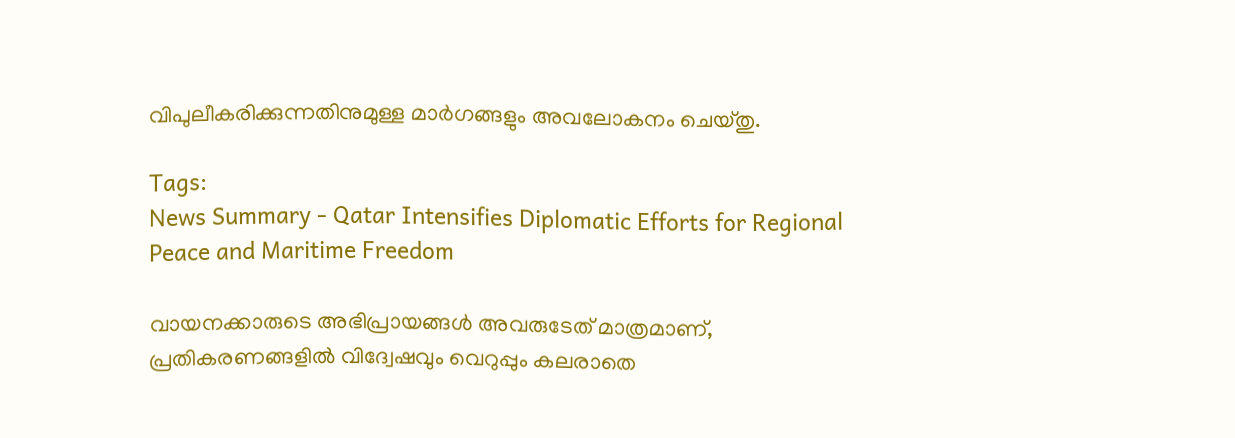വിപുലീകരിക്കുന്നതിനുമുള്ള മാർഗങ്ങളും അവലോകനം ചെയ്തു.

Tags:
News Summary - Qatar Intensifies Diplomatic Efforts for Regional Peace and Maritime Freedom

വായനക്കാരുടെ അഭിപ്രായങ്ങള്‍ അവരുടേത് മാത്രമാണ്, പ്രതികരണങ്ങളിൽ വിദ്വേഷവും വെറുപ്പും കലരാതെ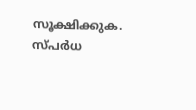സൂക്ഷിക്കുക. സ്പർധ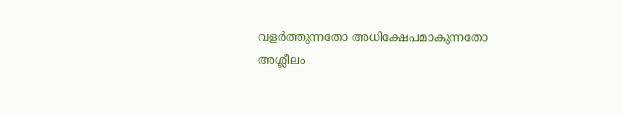വളർത്തുന്നതോ അധിക്ഷേപമാകുന്നതോ അശ്ലീലം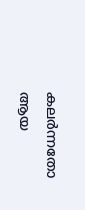കലർന്നതോ ആയ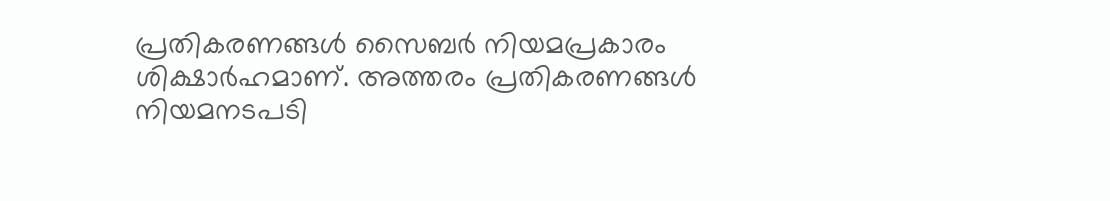പ്രതികരണങ്ങൾ സൈബർ നിയമപ്രകാരം ശിക്ഷാർഹമാണ്. അത്തരം പ്രതികരണങ്ങൾ നിയമനടപടി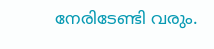നേരിടേണ്ടി വരും.